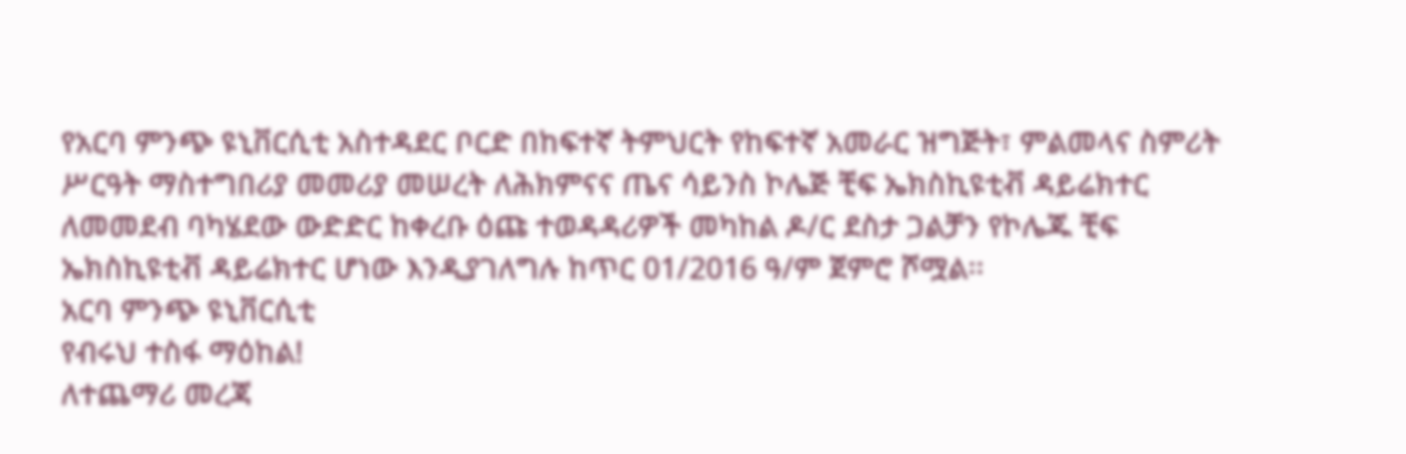የአርባ ምንጭ ዩኒቨርሲቲ አስተዳደር ቦርድ በከፍተኛ ትምህርት የከፍተኛ አመራር ዝግጅት፣ ምልመላና ስምሪት ሥርዓት ማስተግበሪያ መመሪያ መሠረት ለሕክምናና ጤና ሳይንስ ኮሌጅ ቺፍ ኤክስኪዩቲቭ ዳይሬክተር ለመመደብ ባካሄደው ውድድር ከቀረቡ ዕጩ ተወዳዳሪዎች መካከል ዶ/ር ደስታ ጋልቻን የኮሌጁ ቺፍ ኤክስኪዩቲቭ ዳይሬክተር ሆነው እንዲያገለግሉ ከጥር 01/2016 ዓ/ም ጀምሮ ሾሟል፡፡
አርባ ምንጭ ዩኒቨርሲቲ
የብሩህ ተስፋ ማዕከል!
ለተጨማሪ መረጃ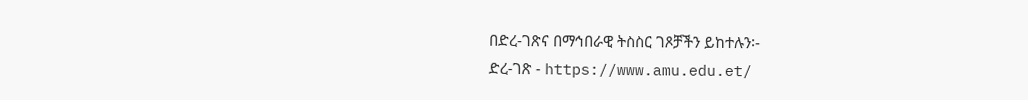በድረ-ገጽና በማኅበራዊ ትስስር ገጾቻችን ይከተሉን፡-
ድረ-ገጽ - https://www.amu.edu.et/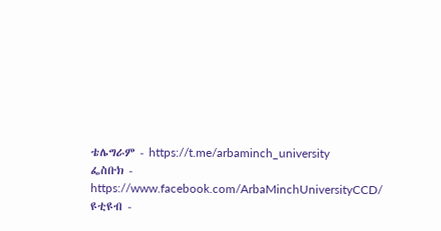ቴሌግራም - https://t.me/arbaminch_university
ፌስቡክ - https://www.facebook.com/ArbaMinchUniversityCCD/
ዩቲዩብ -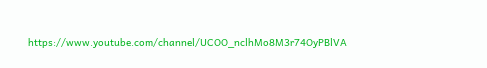https://www.youtube.com/channel/UCOO_nclhMo8M3r74OyPBlVA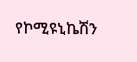የኮሚዩኒኬሽን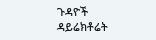ጉዳዮች ዳይሬክቶሬት